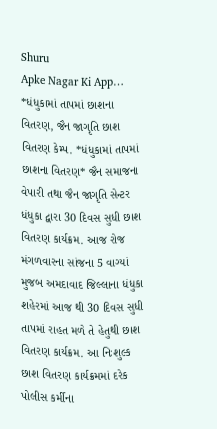Shuru
Apke Nagar Ki App…
*ધંધુકામાં તાપમાં છાશના વિતરણ, જૈન જાગૃતિ છાશ વિતરણ કેમ્પ. *ધંધુકામાં તાપમાં છાશના વિતરણ* જૈન સમાજના વેપારી તથા જૈન જાગૃતિ સેન્ટર ધંધુકા દ્વારા 30 દિવસ સુધી છાશ વિતરણ કાર્યક્રમ. આજ રોજ મંગળવારના સાંજના 5 વાગ્યાં મુજબ અમદાવાદ જિલ્લાના ધંધુકા શહેરમાં આજ થી 30 દિવસ સુધી તાપમાં રાહત મળે તે હેતુથી છાશ વિતરણ કાર્યક્રમ. આ નિઃશુલ્ક છાશ વિતરણ કાર્યક્રમમાં દરેક પોલીસ કર્મીના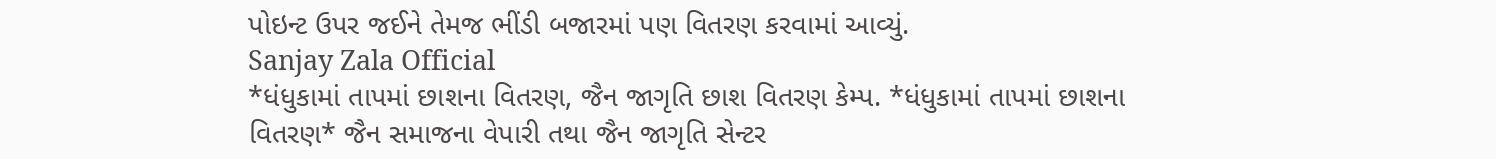પોઇન્ટ ઉપર જઈને તેમજ ભીંડી બજારમાં પણ વિતરણ કરવામાં આવ્યું.
Sanjay Zala Official
*ધંધુકામાં તાપમાં છાશના વિતરણ, જૈન જાગૃતિ છાશ વિતરણ કેમ્પ. *ધંધુકામાં તાપમાં છાશના વિતરણ* જૈન સમાજના વેપારી તથા જૈન જાગૃતિ સેન્ટર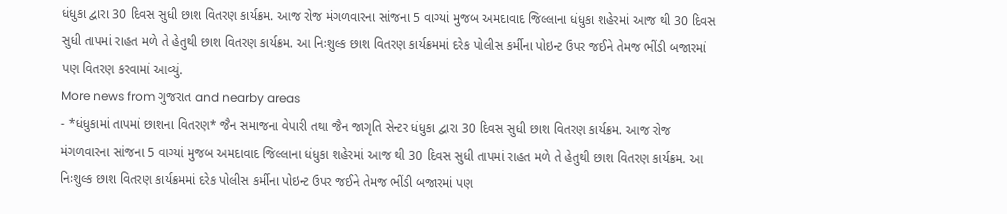ધંધુકા દ્વારા 30 દિવસ સુધી છાશ વિતરણ કાર્યક્રમ. આજ રોજ મંગળવારના સાંજના 5 વાગ્યાં મુજબ અમદાવાદ જિલ્લાના ધંધુકા શહેરમાં આજ થી 30 દિવસ સુધી તાપમાં રાહત મળે તે હેતુથી છાશ વિતરણ કાર્યક્રમ. આ નિઃશુલ્ક છાશ વિતરણ કાર્યક્રમમાં દરેક પોલીસ કર્મીના પોઇન્ટ ઉપર જઈને તેમજ ભીંડી બજારમાં પણ વિતરણ કરવામાં આવ્યું.
More news from ગુજરાત and nearby areas
- *ધંધુકામાં તાપમાં છાશના વિતરણ* જૈન સમાજના વેપારી તથા જૈન જાગૃતિ સેન્ટર ધંધુકા દ્વારા 30 દિવસ સુધી છાશ વિતરણ કાર્યક્રમ. આજ રોજ મંગળવારના સાંજના 5 વાગ્યાં મુજબ અમદાવાદ જિલ્લાના ધંધુકા શહેરમાં આજ થી 30 દિવસ સુધી તાપમાં રાહત મળે તે હેતુથી છાશ વિતરણ કાર્યક્રમ. આ નિઃશુલ્ક છાશ વિતરણ કાર્યક્રમમાં દરેક પોલીસ કર્મીના પોઇન્ટ ઉપર જઈને તેમજ ભીંડી બજારમાં પણ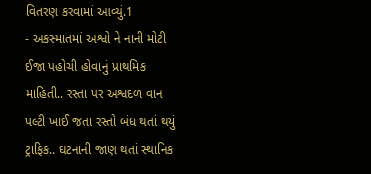વિતરણ કરવામાં આવ્યું.1
- અકસ્માતમાં અશ્વો ને નાની મોટી ઈજા પહોચી હોવાનું પ્રાથમિક માહિતી.. રસ્તા પર અશ્વદળ વાન પલ્ટી ખાઈ જતા રસ્તો બંધ થતાં થયું ટ્રાફિક.. ઘટનાની જાણ થતાં સ્થાનિક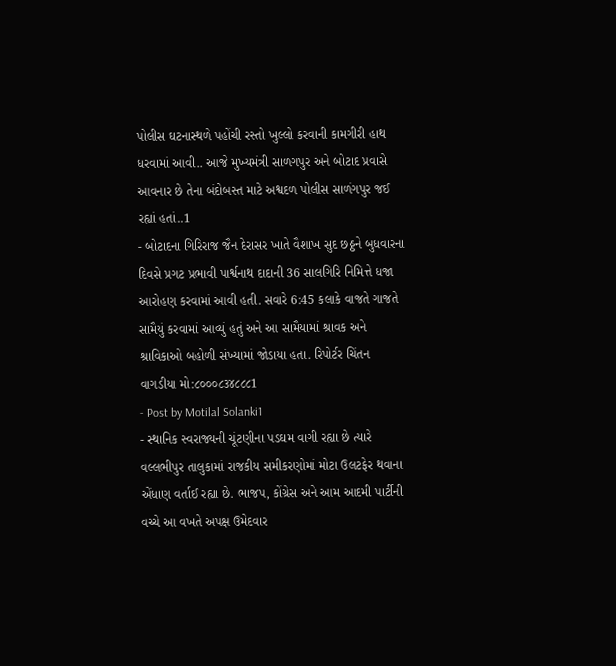પોલીસ ઘટનાસ્થળે પહોંચી રસ્તો ખુલ્લો કરવાની કામગીરી હાથ ધરવામાં આવી.. આજે મુખ્યમંત્રી સાળગપુર અને બોટાદ પ્રવાસે આવનાર છે તેના બંદોબસ્ત માટે અશ્વદળ પોલીસ સાળંગપુર જઈ રહ્યાં હતાં..1
- બોટાદના ગિરિરાજ જૈન દેરાસર ખાતે વૈશાખ સુદ છઠ્ઠને બુધવારના દિવસે પ્રગટ પ્રભાવી પાર્શ્વનાથ દાદાની 36 સાલગિરિ નિમિત્તે ધજા આરોહણ કરવામાં આવી હતી. સવારે 6:45 કલાકે વાજતે ગાજતે સામૈયું કરવામાં આવ્યું હતું અને આ સામૈયામાં શ્રાવક અને શ્રાવિકાઓ બહોળી સંખ્યામાં જોડાયા હતા. રિપોર્ટર ચિંતન વાગડીયા મો:૮૦૦૦૮૩૪૮૮૮1
- Post by Motilal Solanki1
- સ્થાનિક સ્વરાજ્યની ચૂંટણીના પડઘમ વાગી રહ્યા છે ત્યારે વલ્લભીપુર તાલુકામાં રાજકીય સમીકરણોમાં મોટા ઉલટફેર થવાના એંધાણ વર્તાઈ રહ્યા છે. ભાજપ, કોંગ્રેસ અને આમ આદમી પાર્ટીની વચ્ચે આ વખતે અપક્ષ ઉમેદવાર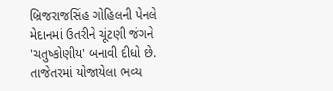બ્રિજરાજસિંહ ગોહિલની પેનલે મેદાનમાં ઉતરીને ચૂંટણી જંગને 'ચતુષ્કોણીય' બનાવી દીધો છે. તાજેતરમાં યોજાયેલા ભવ્ય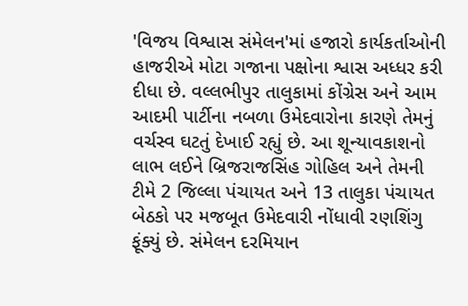'વિજય વિશ્વાસ સંમેલન'માં હજારો કાર્યકર્તાઓની હાજરીએ મોટા ગજાના પક્ષોના શ્વાસ અધ્ધર કરી દીધા છે. વલ્લભીપુર તાલુકામાં કોંગ્રેસ અને આમ આદમી પાર્ટીના નબળા ઉમેદવારોના કારણે તેમનું વર્ચસ્વ ઘટતું દેખાઈ રહ્યું છે. આ શૂન્યાવકાશનો લાભ લઈને બ્રિજરાજસિંહ ગોહિલ અને તેમની ટીમે 2 જિલ્લા પંચાયત અને 13 તાલુકા પંચાયત બેઠકો પર મજબૂત ઉમેદવારી નોંધાવી રણશિંગુ ફૂંક્યું છે. સંમેલન દરમિયાન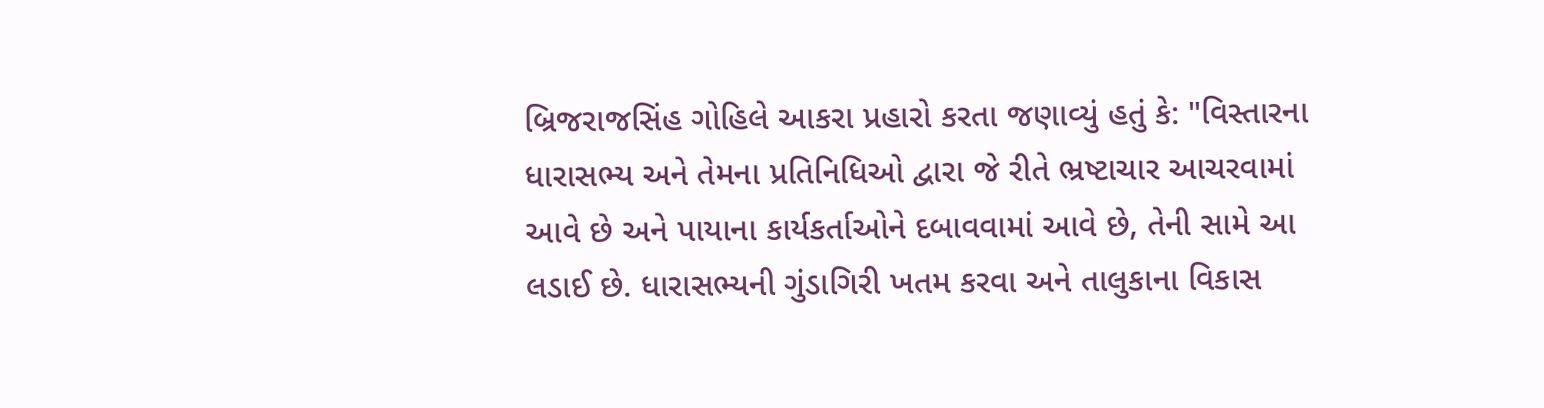બ્રિજરાજસિંહ ગોહિલે આકરા પ્રહારો કરતા જણાવ્યું હતું કે: "વિસ્તારના ધારાસભ્ય અને તેમના પ્રતિનિધિઓ દ્વારા જે રીતે ભ્રષ્ટાચાર આચરવામાં આવે છે અને પાયાના કાર્યકર્તાઓને દબાવવામાં આવે છે, તેની સામે આ લડાઈ છે. ધારાસભ્યની ગુંડાગિરી ખતમ કરવા અને તાલુકાના વિકાસ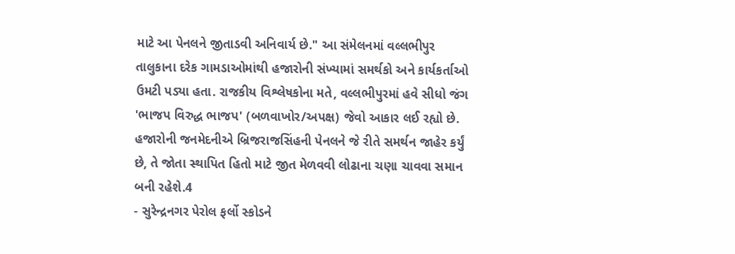માટે આ પેનલને જીતાડવી અનિવાર્ય છે." આ સંમેલનમાં વલ્લભીપુર તાલુકાના દરેક ગામડાઓમાંથી હજારોની સંખ્યામાં સમર્થકો અને કાર્યકર્તાઓ ઉમટી પડ્યા હતા. રાજકીય વિશ્લેષકોના મતે, વલ્લભીપુરમાં હવે સીધો જંગ 'ભાજપ વિરુદ્ધ ભાજપ' (બળવાખોર/અપક્ષ) જેવો આકાર લઈ રહ્યો છે. હજારોની જનમેદનીએ બ્રિજરાજસિંહની પેનલને જે રીતે સમર્થન જાહેર કર્યું છે, તે જોતા સ્થાપિત હિતો માટે જીત મેળવવી લોઢાના ચણા ચાવવા સમાન બની રહેશે.4
- સુરેન્દ્રનગર પેરોલ ફર્લો સ્કોડને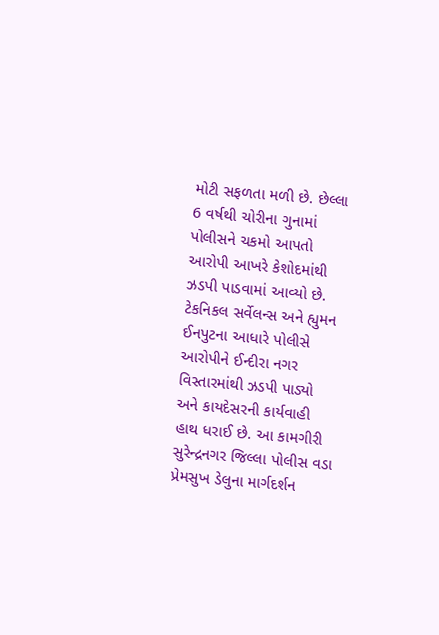મોટી સફળતા મળી છે. છેલ્લા 6 વર્ષથી ચોરીના ગુનામાં પોલીસને ચકમો આપતો આરોપી આખરે કેશોદમાંથી ઝડપી પાડવામાં આવ્યો છે. ટેકનિકલ સર્વેલન્સ અને હ્યુમન ઈનપુટના આધારે પોલીસે આરોપીને ઈન્દીરા નગર વિસ્તારમાંથી ઝડપી પાડ્યો અને કાયદેસરની કાર્યવાહી હાથ ધરાઈ છે. આ કામગીરી સુરેન્દ્રનગર જિલ્લા પોલીસ વડા પ્રેમસુખ ડેલુના માર્ગદર્શન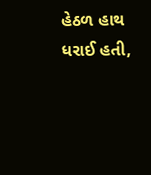હેઠળ હાથ ધરાઈ હતી,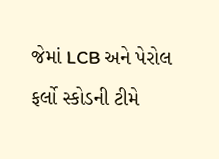જેમાં LCB અને પેરોલ ફર્લો સ્કોડની ટીમે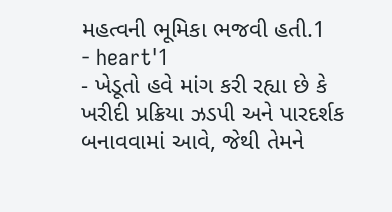મહત્વની ભૂમિકા ભજવી હતી.1
- heart'1
- ખેડૂતો હવે માંગ કરી રહ્યા છે કે ખરીદી પ્રક્રિયા ઝડપી અને પારદર્શક બનાવવામાં આવે, જેથી તેમને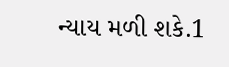ન્યાય મળી શકે.1